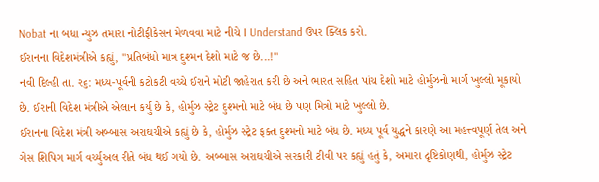Nobat ના બધા ન્યુઝ તમારા નોટીફીકેસન મેળવવા માટે નીચે I Understand ઉપર ક્લિક કરો.
ઈરાનના વિદેશમંત્રીએ કહ્યું, "પ્રતિબંધો માત્ર દુશ્મન દેશો માટે જ છે...!"
નવી દિલ્હી તા. ર૬: મધ્ય-પૂર્વની કટોકટી વચ્ચે ઈરાને મોટી જાહેરાત કરી છે અને ભારત સહિત પાંચ દેશો માટે હોર્મુઝનો માર્ગ ખુલ્લો મૂકાયો છે. ઈરાની વિદેશ મંત્રીએ એલાન કર્યુ છે કે, હોર્મુઝ સ્ટ્રેટ દુશ્મનો માટે બંધ છે પણ મિત્રો માટે ખુલ્લો છે.
ઈરાનના વિદેશ મંત્રી અબ્બાસ અરાઘચીએ કહ્યું છે કે, હોર્મુઝ સ્ટ્રેટ ફક્ત દુશ્મનો માટે બંધ છે. મધ્ય પૂર્વ યુદ્ધને કારણે આ મહત્ત્વપૂર્ણ તેલ અને ગેસ શિપિગ માર્ગ વર્ચ્યુઅલ રીતે બંધ થઈ ગયો છે. અબ્બાસ અરાઘચીએ સરકારી ટીવી પર કહ્યું હતું કે, અમારા દૃષ્ટિકોણથી, હોર્મુઝ સ્ટ્રેટ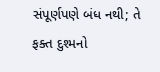સંપૂર્ણપણે બંધ નથી; તે ફક્ત દુશ્મનો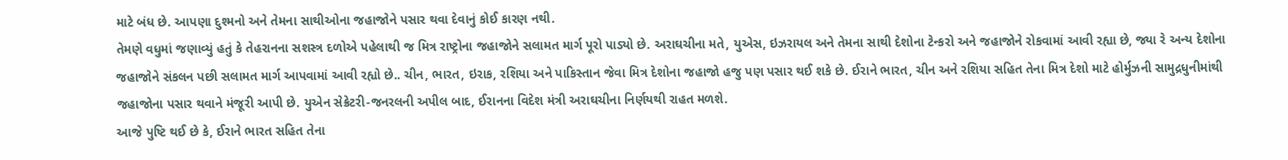માટે બંધ છે. આપણા દુશ્મનો અને તેમના સાથીઓના જહાજોને પસાર થવા દેવાનું કોઈ કારણ નથી.
તેમણે વધુમાં જણાવ્યું હતું કે તેહરાનના સશસ્ત્ર દળોએ પહેલાથી જ મિત્ર રાષ્ટ્રોના જહાજોને સલામત માર્ગ પૂરો પાડ્યો છે. અરાઘચીના મતે, યુએસ, ઇઝરાયલ અને તેમના સાથી દેશોના ટેન્કરો અને જહાજોને રોકવામાં આવી રહ્યા છે, જ્યા રે અન્ય દેશોના જહાજોને સંકલન પછી સલામત માર્ગ આપવામાં આવી રહ્યો છે.. ચીન, ભારત, ઇરાક, રશિયા અને પાકિસ્તાન જેવા મિત્ર દેશોના જહાજો હજુ પણ પસાર થઈ શકે છે. ઈરાને ભારત, ચીન અને રશિયા સહિત તેના મિત્ર દેશો માટે હોર્મુઝની સામુદ્રધુનીમાંથી જહાજોના પસાર થવાને મંજૂરી આપી છે. યુએન સેક્રેટરી-જનરલની અપીલ બાદ, ઈરાનના વિદેશ મંત્રી અરાઘચીના નિર્ણયથી રાહત મળશે.
આજે પુષ્ટિ થઈ છે કે, ઈરાને ભારત સહિત તેના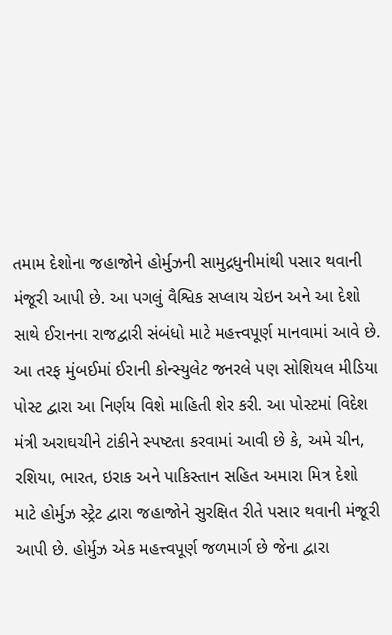તમામ દેશોના જહાજોને હોર્મુઝની સામુદ્રધુનીમાંથી પસાર થવાની મંજૂરી આપી છે. આ પગલું વૈશ્વિક સપ્લાય ચેઇન અને આ દેશો સાથે ઈરાનના રાજદ્વારી સંબંધો માટે મહત્ત્વપૂર્ણ માનવામાં આવે છે.
આ તરફ મુંબઈમાં ઈરાની કોન્સ્યુલેટ જનરલે પણ સોશિયલ મીડિયા પોસ્ટ દ્વારા આ નિર્ણય વિશે માહિતી શેર કરી. આ પોસ્ટમાં વિદેશ મંત્રી અરાઘચીને ટાંકીને સ્પષ્ટતા કરવામાં આવી છે કે, અમે ચીન, રશિયા, ભારત, ઇરાક અને પાકિસ્તાન સહિત અમારા મિત્ર દેશો માટે હોર્મુઝ સ્ટ્રેટ દ્વારા જહાજોને સુરક્ષિત રીતે પસાર થવાની મંજૂરી આપી છે. હોર્મુઝ એક મહત્ત્વપૂર્ણ જળમાર્ગ છે જેના દ્વારા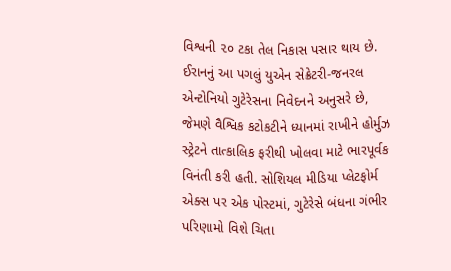વિશ્વની ૨૦ ટકા તેલ નિકાસ પસાર થાય છે. ઈરાનનું આ પગલું યુએન સેક્રેટરી-જનરલ એન્ટોનિયો ગુટેરેસના નિવેદનને અનુસરે છે, જેમણે વૈશ્વિક કટોકટીને ધ્યાનમાં રાખીને હોર્મુઝ સ્ટ્રેટને તાત્કાલિક ફરીથી ખોલવા માટે ભારપૂર્વક વિનંતી કરી હતી. સોશિયલ મીડિયા પ્લેટફોર્મ એક્સ પર એક પોસ્ટમાં, ગુટેરેસે બંધના ગંભીર પરિણામો વિશે ચિતા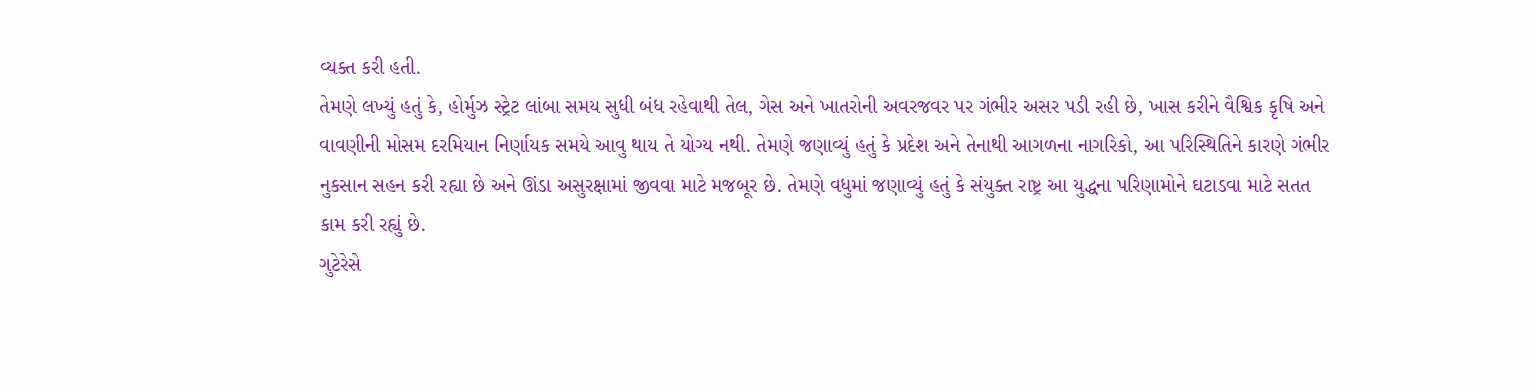વ્યક્ત કરી હતી.
તેમણે લખ્યું હતું કે, હોર્મુઝ સ્ટ્રેટ લાંબા સમય સુધી બંધ રહેવાથી તેલ, ગેસ અને ખાતરોની અવરજવર પર ગંભીર અસર પડી રહી છે, ખાસ કરીને વૈશ્વિક કૃષિ અને વાવણીની મોસમ દરમિયાન નિર્ણાયક સમયે આવુ થાય તે યોગ્ય નથી. તેમણે જણાવ્યું હતું કે પ્રદેશ અને તેનાથી આગળના નાગરિકો, આ પરિસ્થિતિને કારણે ગંભીર નુકસાન સહન કરી રહ્યા છે અને ઊંડા અસુરક્ષામાં જીવવા માટે મજબૂર છે. તેમણે વધુમાં જણાવ્યું હતું કે સંયુક્ત રાષ્ટ્ર આ યુદ્ધના પરિણામોને ઘટાડવા માટે સતત કામ કરી રહ્યું છે.
ગુટેરેસે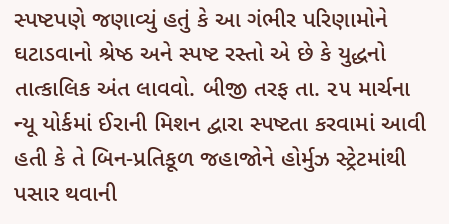સ્પષ્ટપણે જણાવ્યું હતું કે આ ગંભીર પરિણામોને ઘટાડવાનો શ્રેષ્ઠ અને સ્પષ્ટ રસ્તો એ છે કે યુદ્ધનો તાત્કાલિક અંત લાવવો. બીજી તરફ તા. ૨૫ માર્ચના ન્યૂ યોર્કમાં ઈરાની મિશન દ્વારા સ્પષ્ટતા કરવામાં આવી હતી કે તે બિન-પ્રતિકૂળ જહાજોને હોર્મુઝ સ્ટ્રેટમાંથી પસાર થવાની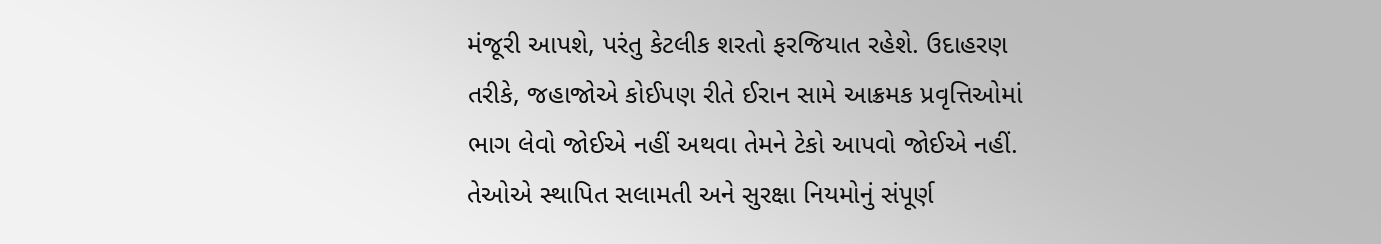મંજૂરી આપશે, પરંતુ કેટલીક શરતો ફરજિયાત રહેશે. ઉદાહરણ તરીકે, જહાજોએ કોઈપણ રીતે ઈરાન સામે આક્રમક પ્રવૃત્તિઓમાં ભાગ લેવો જોઈએ નહીં અથવા તેમને ટેકો આપવો જોઈએ નહીં. તેઓએ સ્થાપિત સલામતી અને સુરક્ષા નિયમોનું સંપૂર્ણ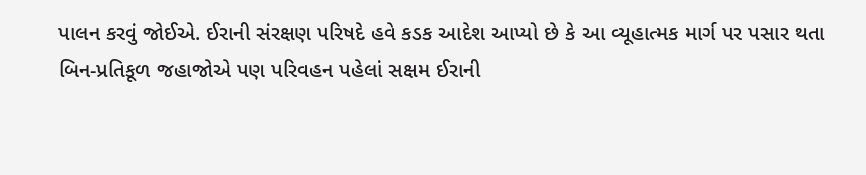પાલન કરવું જોઈએ. ઈરાની સંરક્ષણ પરિષદે હવે કડક આદેશ આપ્યો છે કે આ વ્યૂહાત્મક માર્ગ પર પસાર થતા બિન-પ્રતિકૂળ જહાજોએ પણ પરિવહન પહેલાં સક્ષમ ઈરાની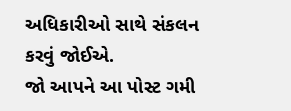અધિકારીઓ સાથે સંકલન કરવું જોઈએ.
જો આપને આ પોસ્ટ ગમી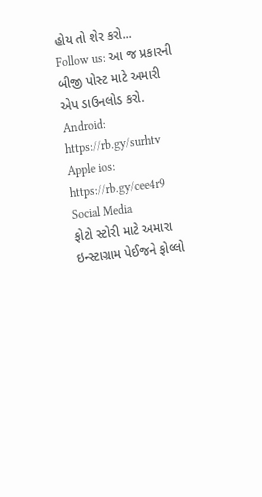હોય તો શેર કરો...
Follow us: આ જ પ્રકારની બીજી પોસ્ટ માટે અમારી એપ ડાઉનલોડ કરો.
Android: https://rb.gy/surhtv
Apple ios: https://rb.gy/cee4r9
Social Media
ફોટો સ્ટોરી માટે અમારા ઇન્સ્ટાગ્રામ પેઈજને ફોલ્લો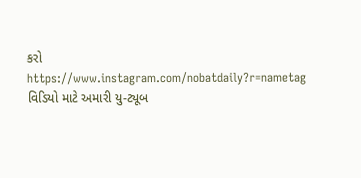કરો
https://www.instagram.com/nobatdaily?r=nametag
વિડિયો માટે અમારી યુ-ટ્યૂબ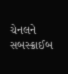ચેનલને સબસ્ક્રાઈબ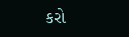કરો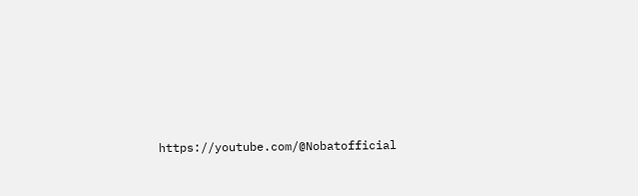https://youtube.com/@Nobatofficial